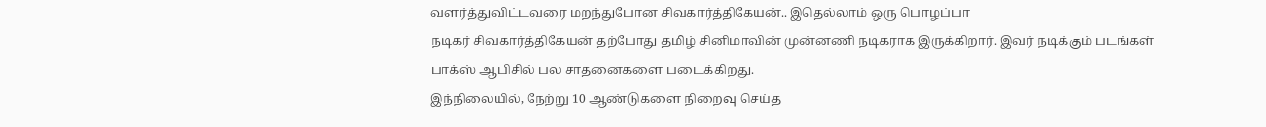வளர்த்துவிட்டவரை மறந்துபோன சிவகார்த்திகேயன்.. இதெல்லாம் ஒரு பொழப்பா
நடிகர் சிவகார்த்திகேயன் தற்போது தமிழ் சினிமாவின் முன்னணி நடிகராக இருக்கிறார். இவர் நடிக்கும் படங்கள் பாக்ஸ் ஆபிசில் பல சாதனைகளை படைக்கிறது.
இந்நிலையில், நேற்று 10 ஆண்டுகளை நிறைவு செய்த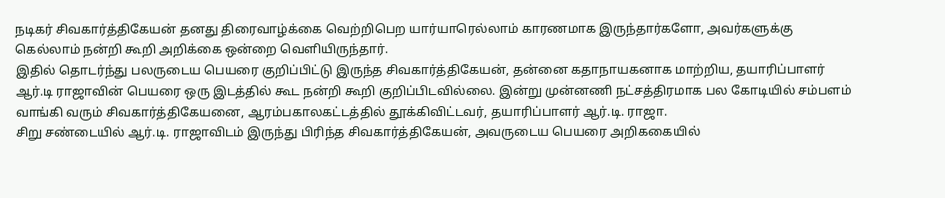நடிகர் சிவகார்த்திகேயன் தனது திரைவாழ்க்கை வெற்றிபெற யார்யாரெல்லாம் காரணமாக இருந்தார்களோ, அவர்களுக்கு கெல்லாம் நன்றி கூறி அறிக்கை ஒன்றை வெளியிருந்தார்.
இதில் தொடர்ந்து பலருடைய பெயரை குறிப்பிட்டு இருந்த சிவகார்த்திகேயன், தன்னை கதாநாயகனாக மாற்றிய, தயாரிப்பாளர் ஆர்.டி ராஜாவின் பெயரை ஒரு இடத்தில் கூட நன்றி கூறி குறிப்பிடவில்லை. இன்று முன்னணி நட்சத்திரமாக பல கோடியில் சம்பளம் வாங்கி வரும் சிவகார்த்திகேயனை, ஆரம்பகாலகட்டத்தில் தூக்கிவிட்டவர், தயாரிப்பாளர் ஆர்.டி. ராஜா.
சிறு சண்டையில் ஆர்.டி. ராஜாவிடம் இருந்து பிரிந்த சிவகார்த்திகேயன், அவருடைய பெயரை அறிககையில்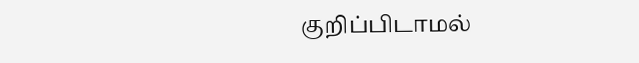குறிப்பிடாமல்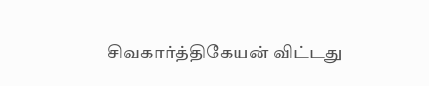சிவகார்த்திகேயன் விட்டது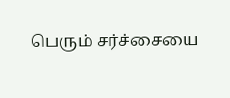பெரும் சர்ச்சையை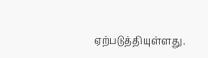ஏற்படுத்தியுள்ளது.